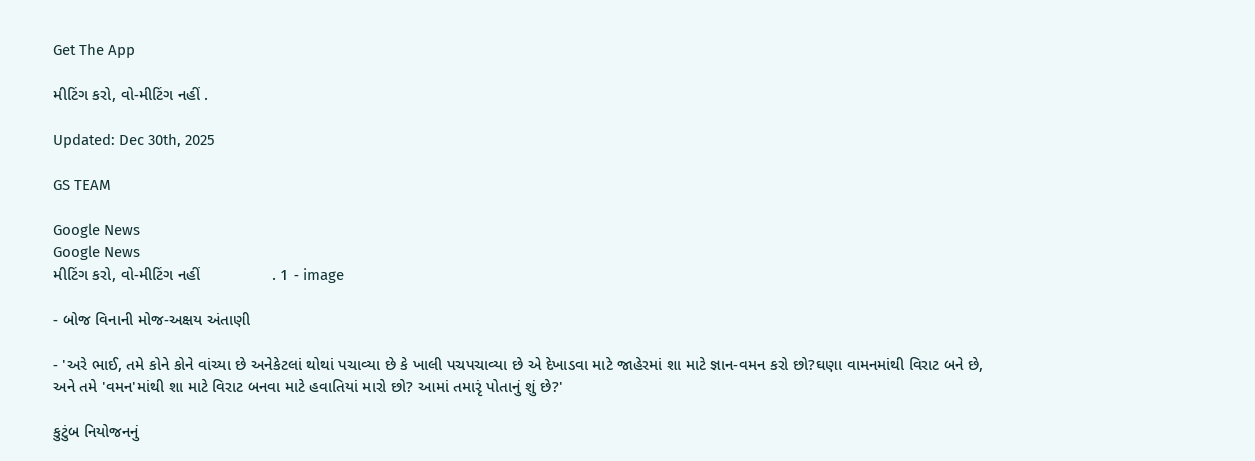Get The App

મીટિંગ કરો, વો-મીટિંગ નહીં .

Updated: Dec 30th, 2025

GS TEAM

Google News
Google News
મીટિંગ કરો, વો-મીટિંગ નહીં                . 1 - image

- બોજ વિનાની મોજ-અક્ષય અંતાણી

- 'અરે ભાઈ, તમે કોને કોને વાંચ્યા છે અનેકેટલાં થોથાં પચાવ્યા છે કે ખાલી પચપચાવ્યા છે એ દેખાડવા માટે જાહેરમાં શા માટે જ્ઞાન-વમન કરો છો?ઘણા વામનમાંથી વિરાટ બને છે, અને તમે 'વમન'માંથી શા માટે વિરાટ બનવા માટે હવાતિયાં મારો છો? આમાં તમારૃં પોતાનું શું છે?'

કુટુંબ નિયોજનનું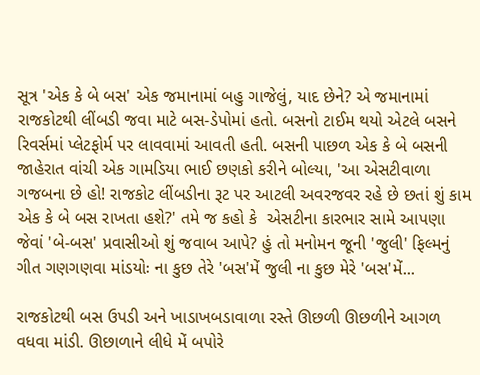સૂત્ર 'એક કે બે બસ' એક જમાનામાં બહુ ગાજેલું, યાદ છેને? એ જમાનામાં રાજકોટથી લીંબડી જવા માટે બસ-ડેપોમાં હતો. બસનો ટાઈમ થયો એટલે બસને રિવર્સમાં પ્લેટફોર્મ પર લાવવામાં આવતી હતી. બસની પાછળ એક કે બે બસની જાહેરાત વાંચી એક ગામડિયા ભાઈ છણકો કરીને બોલ્યા, 'આ એસટીવાળા ગજબના છે હો! રાજકોટ લીંબડીના રૂટ પર આટલી અવરજવર રહે છે છતાં શું કામ એક કે બે બસ રાખતા હશે?' તમે જ કહો કે  એસટીના કારભાર સામે આપણા જેવાં 'બે-બસ' પ્રવાસીઓ શું જવાબ આપે? હું તો મનોમન જૂની 'જુલી' ફિલ્મનું ગીત ગણગણવા માંડયોઃ ના કુછ તેરે 'બસ'મેં જુલી ના કુછ મેરે 'બસ'મેં...

રાજકોટથી બસ ઉપડી અને ખાડાખબડાવાળા રસ્તે ઊછળી ઊછળીને આગળ વધવા માંડી. ઊછાળાને લીધે મેં બપોરે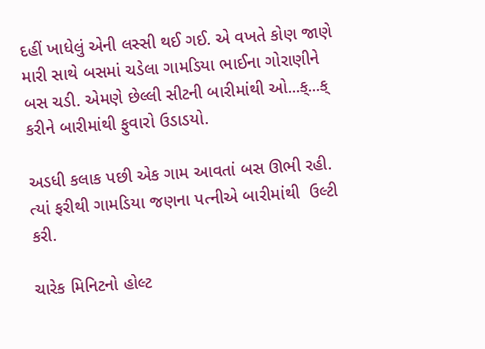દહીં ખાધેલું એની લસ્સી થઈ ગઈ. એ વખતે કોણ જાણે મારી સાથે બસમાં ચડેલા ગામડિયા ભાઈના ગોરાણીને બસ ચડી. એમણે છેલ્લી સીટની બારીમાંથી ઓ...ક્...ક્ કરીને બારીમાંથી ફુવારો ઉડાડયો.

અડધી કલાક પછી એક ગામ આવતાં બસ ઊભી રહી. ત્યાં ફરીથી ગામડિયા જણના પત્નીએ બારીમાંથી  ઉલ્ટી કરી.

ચારેક મિનિટનો હોલ્ટ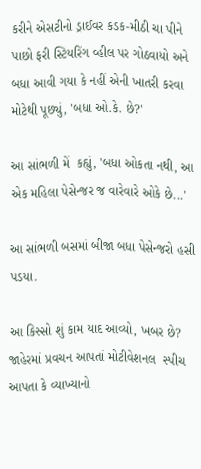કરીને એસટીનો ડ્રાઈવર કડક-મીઠી ચા પીને પાછો ફરી સ્ટિયરિંગ વ્હીલ પર ગોઠવાયો અને બધા આવી ગયા કે નહીં એની ખાતરી કરવા મોટેથી પૂછ્યું, 'બધા ઓ.કે. છે?'

આ સાંભળી મેં  કહ્યું, 'બધા ઓકતા નથી, આ એક મહિલા પેસેન્જર જ વારેવારે ઓકે છે...'

આ સાંભળી બસમાં બીજા બધા પેસેન્જરો હસી પડયા.

આ કિસ્સો શું કામ યાદ આવ્યો, ખબર છે? જાહેરમાં પ્રવચન આપતાં મોટીવેશનલ  સ્પીચ આપતા કે વ્યાખ્યાનો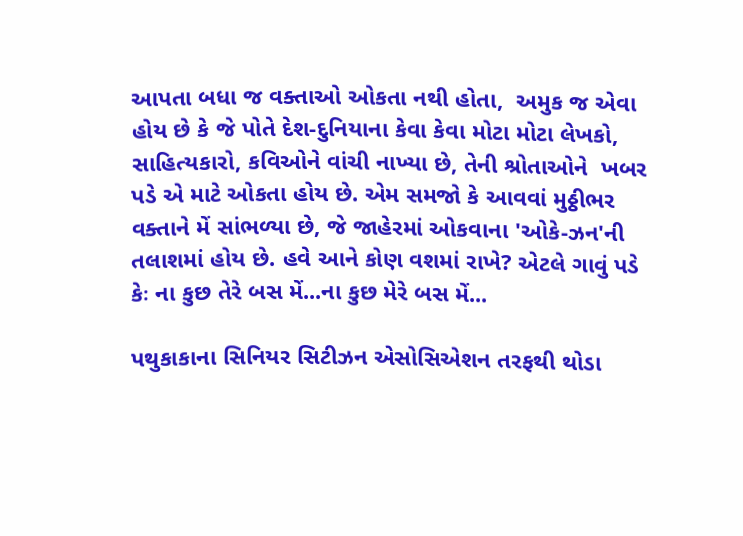આપતા બધા જ વક્તાઓ ઓકતા નથી હોતા,  અમુક જ એવા હોય છે કે જે પોતે દેશ-દુનિયાના કેવા કેવા મોટા મોટા લેખકો, સાહિત્યકારો, કવિઓને વાંચી નાખ્યા છે, તેની શ્રોતાઓને  ખબર પડે એ માટે ઓકતા હોય છે. એમ સમજો કે આવવાં મુઠ્ઠીભર વક્તાને મેં સાંભળ્યા છે, જે જાહેરમાં ઓકવાના 'ઓકે-ઝન'ની તલાશમાં હોય છે. હવે આને કોણ વશમાં રાખે? એટલે ગાવું પડે કેઃ ના કુછ તેરે બસ મેં...ના કુછ મેરે બસ મેં...

પથુકાકાના સિનિયર સિટીઝન એસોસિએશન તરફથી થોડા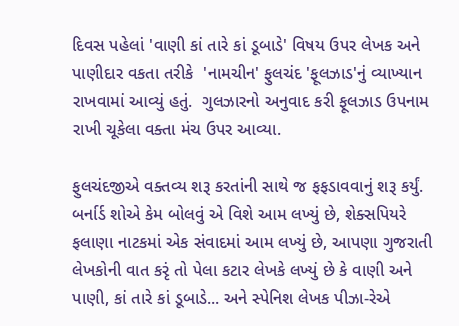દિવસ પહેલાં 'વાણી કાં તારે કાં ડૂબાડે' વિષય ઉપર લેખક અને પાણીદાર વકતા તરીકે  'નામચીન' ફુલચંદ 'ફૂલઝાડ'નું વ્યાખ્યાન રાખવામાં આવ્યું હતું.  ગુલઝારનો અનુવાદ કરી ફૂલઝાડ ઉપનામ રાખી ચૂકેલા વક્તા મંચ ઉપર આવ્યા.

ફુલચંદજીએ વક્તવ્ય શરૂ કરતાંની સાથે જ ફફડાવવાનું શરૂ કર્યું. બર્નાર્ડ શોએ કેમ બોલવું એ વિશે આમ લખ્યું છે, શેક્સપિયરે ફલાણા નાટકમાં એક સંવાદમાં આમ લખ્યું છે, આપણા ગુજરાતી લેખકોની વાત કરૃં તો પેલા કટાર લેખકે લખ્યું છે કે વાણી અને પાણી, કાં તારે કાં ડૂબાડે... અને સ્પેનિશ લેખક પીઝા-રેએ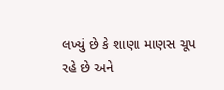લખ્યું છે કે શાણા માણસ ચૂપ રહે છે અને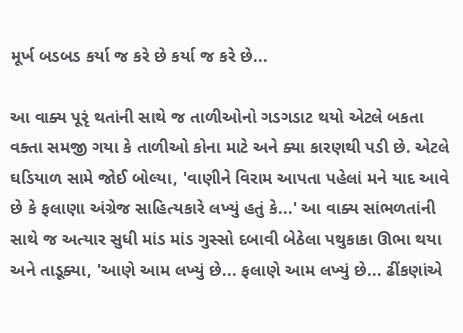મૂર્ખ બડબડ કર્યા જ કરે છે કર્યા જ કરે છે...

આ વાક્ય પૂરૃં થતાંની સાથે જ તાળીઓનો ગડગડાટ થયો એટલે બકતા  વક્તા સમજી ગયા કે તાળીઓ કોના માટે અને ક્યા કારણથી પડી છે. એટલે ઘડિયાળ સામે જોઈ બોલ્યા, 'વાણીને વિરામ આપતા પહેલાં મને યાદ આવે છે કે ફલાણા અંગ્રેજ સાહિત્યકારે લખ્યું હતું કે...' આ વાક્ય સાંભળતાંની સાથે જ અત્યાર સુધી માંડ માંડ ગુસ્સો દબાવી બેઠેલા પથુકાકા ઊભા થયા અને તાડૂક્યા, 'આણે આમ લખ્યું છે... ફલાણે આમ લખ્યું છે... ઢીંકણાંએ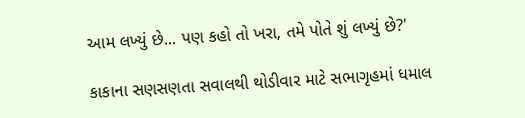આમ લખ્યું છે... પણ કહો તો ખરા, તમે પોતે શું લખ્યું છે?'

કાકાના સણસણતા સવાલથી થોડીવાર માટે સભાગૃહમાં ધમાલ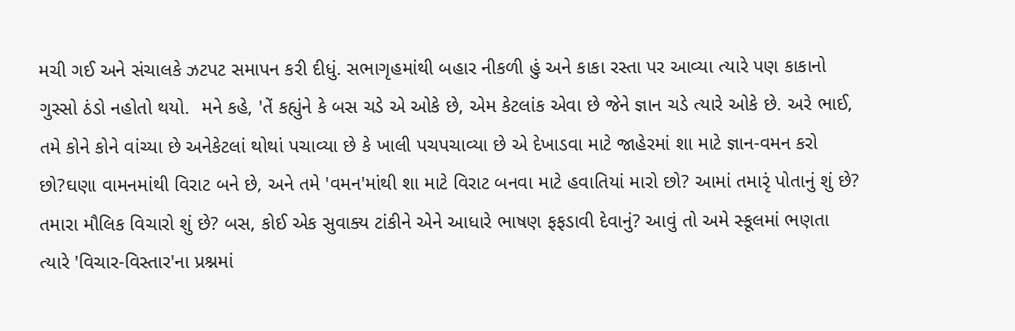મચી ગઈ અને સંચાલકે ઝટપટ સમાપન કરી દીધું. સભાગૃહમાંથી બહાર નીકળી હું અને કાકા રસ્તા પર આવ્યા ત્યારે પણ કાકાનો ગુસ્સો ઠંડો નહોતો થયો.  મને કહે, 'તેં કહ્યુંને કે બસ ચડે એ ઓકે છે, એમ કેટલાંક એવા છે જેને જ્ઞાન ચડે ત્યારે ઓકે છે. અરે ભાઈ, તમે કોને કોને વાંચ્યા છે અનેકેટલાં થોથાં પચાવ્યા છે કે ખાલી પચપચાવ્યા છે એ દેખાડવા માટે જાહેરમાં શા માટે જ્ઞાન-વમન કરો છો?ઘણા વામનમાંથી વિરાટ બને છે, અને તમે 'વમન'માંથી શા માટે વિરાટ બનવા માટે હવાતિયાં મારો છો? આમાં તમારૃં પોતાનું શું છે? તમારા મૌલિક વિચારો શું છે? બસ, કોઈ એક સુવાક્ય ટાંકીને એને આધારે ભાષણ ફફડાવી દેવાનું? આવું તો અમે સ્કૂલમાં ભણતા ત્યારે 'વિચાર-વિસ્તાર'ના પ્રશ્નમાં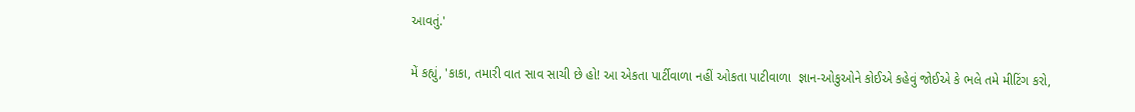આવતું.'

મેં કહ્યું, 'કાકા, તમારી વાત સાવ સાચી છે હો! આ એકતા પાર્ટીવાળા નહીં ઓકતા પાટીવાળા  જ્ઞાન-ઓકુઓને કોઈએ કહેવું જોઈએ કે ભલે તમે મીટિંગ કરો,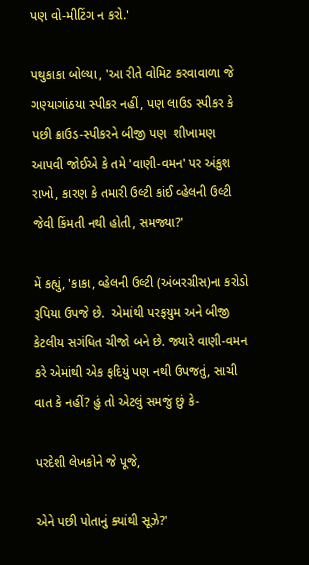પણ વો-મીટિંગ ન કરો.'

પથુકાકા બોલ્યા, 'આ રીતે વોમિટ કરવાવાળા જે ગણ્યાગાંઠયા સ્પીકર નહીં, પણ લાઉડ સ્પીકર કે પછી ક્રાઉડ-સ્પીકરને બીજી પણ  શીખામણ આપવી જોઈએ કે તમે 'વાણી-વમન' પર અંકુશ રાખો, કારણ કે તમારી ઉલ્ટી કાંઈ વ્હેલની ઉલ્ટી જેવી કિંમતી નથી હોતી, સમજ્યા?'

મેં કહ્યું, 'કાકા, વ્હેલની ઉલ્ટી (અંબરગ્રીસ)ના કરોડો રૂપિયા ઉપજે છે.  એમાંથી પરફયુમ અને બીજી કેટલીય સગંધિત ચીજો બને છે. જ્યારે વાણી-વમન કરે એમાંથી એક ફદિયું પણ નથી ઉપજતું, સાચી વાત કે નહીં? હું તો એટલું સમજું છું કે-

પરદેશી લેખકોને જે પૂજે,

એને પછી પોતાનું ક્યાંથી સૂઝે?'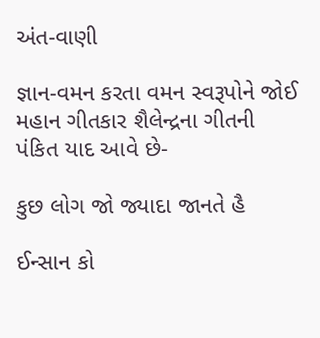અંત-વાણી

જ્ઞાન-વમન કરતા વમન સ્વરૂપોને જોઈ મહાન ગીતકાર શૈલેન્દ્રના ગીતની પંકિત યાદ આવે છે-

કુછ લોગ જો જ્યાદા જાનતે હૈ

ઈન્સાન કો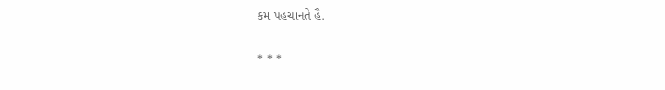કમ પહચાનતે હૈ.

* * *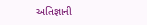અતિજ્ઞાની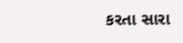કરતા સારા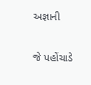અજ્ઞાની

જે પહોંચાડે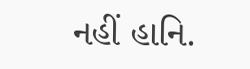નહીં હાનિ.